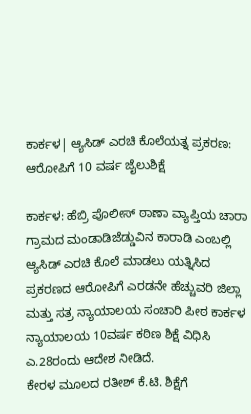ಕಾರ್ಕಳ| ಆ್ಯಸಿಡ್ ಎರಚಿ ಕೊಲೆಯತ್ನ ಪ್ರಕರಣ: ಆರೋಪಿಗೆ 10 ವರ್ಷ ಜೈಲುಶಿಕ್ಷೆ

ಕಾರ್ಕಳ: ಹೆಬ್ರಿ ಪೊಲೀಸ್ ಠಾಣಾ ವ್ಯಾಪ್ತಿಯ ಚಾರಾ ಗ್ರಾಮದ ಮಂಡಾಡಿಜೆಡ್ಡುವಿನ ಕಾರಾಡಿ ಎಂಬಲ್ಲಿ ಆ್ಯಸಿಡ್ ಎರಚಿ ಕೊಲೆ ಮಾಡಲು ಯತ್ನಿಸಿದ ಪ್ರಕರಣದ ಆರೋಪಿಗೆ ಎರಡನೇ ಹೆಚ್ಚುವರಿ ಜಿಲ್ಲಾ ಮತ್ತು ಸತ್ರ ನ್ಯಾಯಾಲಯ ಸಂಚಾರಿ ಪೀಠ ಕಾರ್ಕಳ ನ್ಯಾಯಾಲಯ 10ವರ್ಷ ಕಠಿಣ ಶಿಕ್ಷೆ ವಿಧಿಸಿ ಎ.28ರಂದು ಆದೇಶ ನೀಡಿದೆ.
ಕೇರಳ ಮೂಲದ ರತೀಶ್ ಕೆ.ಟಿ. ಶಿಕ್ಷೆಗೆ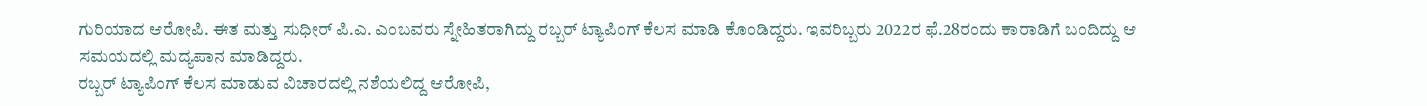ಗುರಿಯಾದ ಆರೋಪಿ. ಈತ ಮತ್ತು ಸುಧೀರ್ ಪಿ.ಎ. ಎಂಬವರು ಸ್ನೇಹಿತರಾಗಿದ್ದು ರಬ್ಬರ್ ಟ್ಯಾಪಿಂಗ್ ಕೆಲಸ ಮಾಡಿ ಕೊಂಡಿದ್ದರು. ಇವರಿಬ್ಬರು 2022ರ ಫೆ.28ರಂದು ಕಾರಾಡಿಗೆ ಬಂದಿದ್ದು ಆ ಸಮಯದಲ್ಲಿ ಮದ್ಯಪಾನ ಮಾಡಿದ್ದರು.
ರಬ್ಬರ್ ಟ್ಯಾಪಿಂಗ್ ಕೆಲಸ ಮಾಡುವ ವಿಚಾರದಲ್ಲಿ ನಶೆಯಲಿದ್ದ ಆರೋಪಿ,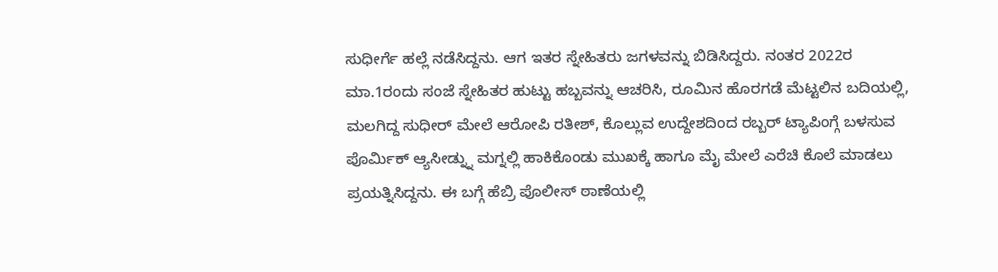ಸುಧೀರ್ಗೆ ಹಲ್ಲೆ ನಡೆಸಿದ್ದನು. ಆಗ ಇತರ ಸ್ನೇಹಿತರು ಜಗಳವನ್ನು ಬಿಡಿಸಿದ್ದರು. ನಂತರ 2022ರ ಮಾ.1ರಂದು ಸಂಜೆ ಸ್ನೇಹಿತರ ಹುಟ್ಟು ಹಬ್ಬವನ್ನು ಆಚರಿಸಿ, ರೂಮಿನ ಹೊರಗಡೆ ಮೆಟ್ಟಲಿನ ಬದಿಯಲ್ಲಿ, ಮಲಗಿದ್ದ ಸುಧೀರ್ ಮೇಲೆ ಆರೋಪಿ ರತೀಶ್, ಕೊಲ್ಲುವ ಉದ್ದೇಶದಿಂದ ರಬ್ಬರ್ ಟ್ಯಾಪಿಂಗ್ಗೆ ಬಳಸುವ ಪೊರ್ಮಿಕ್ ಆ್ಯಸೀಡ್ನ್ನು ಮಗ್ನಲ್ಲಿ ಹಾಕಿಕೊಂಡು ಮುಖಕ್ಕೆ ಹಾಗೂ ಮೈ ಮೇಲೆ ಎರೆಚಿ ಕೊಲೆ ಮಾಡಲು ಪ್ರಯತ್ನಿಸಿದ್ದನು. ಈ ಬಗ್ಗೆ ಹೆಬ್ರಿ ಪೊಲೀಸ್ ಠಾಣೆಯಲ್ಲಿ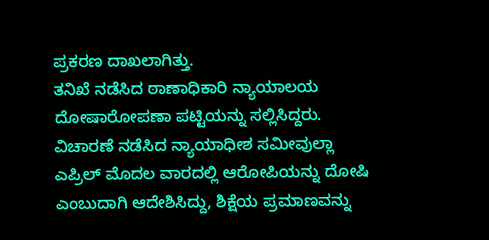ಪ್ರಕರಣ ದಾಖಲಾಗಿತ್ತು.
ತನಿಖೆ ನಡೆಸಿದ ಠಾಣಾಧಿಕಾರಿ ನ್ಯಾಯಾಲಯ ದೋಷಾರೋಪಣಾ ಪಟ್ಟಿಯನ್ನು ಸಲ್ಲಿಸಿದ್ದರು. ವಿಚಾರಣೆ ನಡೆಸಿದ ನ್ಯಾಯಾಧೀಶ ಸಮೀವುಲ್ಲಾ ಎಪ್ರಿಲ್ ಮೊದಲ ವಾರದಲ್ಲಿ ಆರೋಪಿಯನ್ನು ದೋಷಿ ಎಂಬುದಾಗಿ ಆದೇಶಿಸಿದ್ದು, ಶಿಕ್ಷೆಯ ಪ್ರಮಾಣವನ್ನು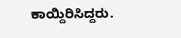ಕಾಯ್ದಿರಿಸಿದ್ದರು.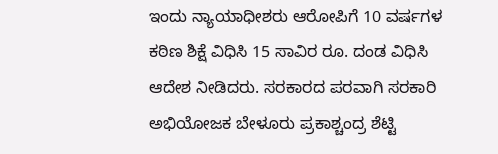ಇಂದು ನ್ಯಾಯಾಧೀಶರು ಆರೋಪಿಗೆ 10 ವರ್ಷಗಳ ಕಠಿಣ ಶಿಕ್ಷೆ ವಿಧಿಸಿ 15 ಸಾವಿರ ರೂ. ದಂಡ ವಿಧಿಸಿ ಆದೇಶ ನೀಡಿದರು. ಸರಕಾರದ ಪರವಾಗಿ ಸರಕಾರಿ ಅಭಿಯೋಜಕ ಬೇಳೂರು ಪ್ರಕಾಶ್ಚಂದ್ರ ಶೆಟ್ಟಿ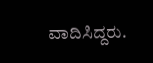ವಾದಿಸಿದ್ದರು.